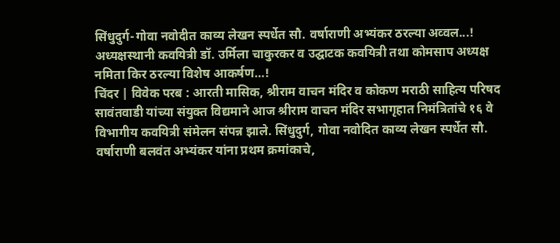सिंधुदुर्ग-गोवा नवोदीत काव्य लेखन स्पर्धेत सौ. वर्षाराणी अभ्यंकर ठरल्या अव्वल...!
अध्यक्षस्थानी कवयित्री डॉ. उर्मिला चाकुरकर व उद्घाटक कवयित्री तथा कोमसाप अध्यक्ष नमिता किर ठरल्या विशेष आकर्षण…!
चिंदर | विवेक परब : आरती मासिक, श्रीराम वाचन मंदिर व कोकण मराठी साहित्य परिषद सावंतवाडी यांच्या संयुक्त विद्यमाने आज श्रीराम वाचन मंदिर सभागृहात निमंत्रितांचे १६ वे विभागीय कवयित्री संमेलन संपन्न झाले. सिंधुदुर्ग, गोवा नवोदित काव्य लेखन स्पर्धेत सौ. वर्षाराणी बलवंत अभ्यंकर यांना प्रथम क्रमांकाचे,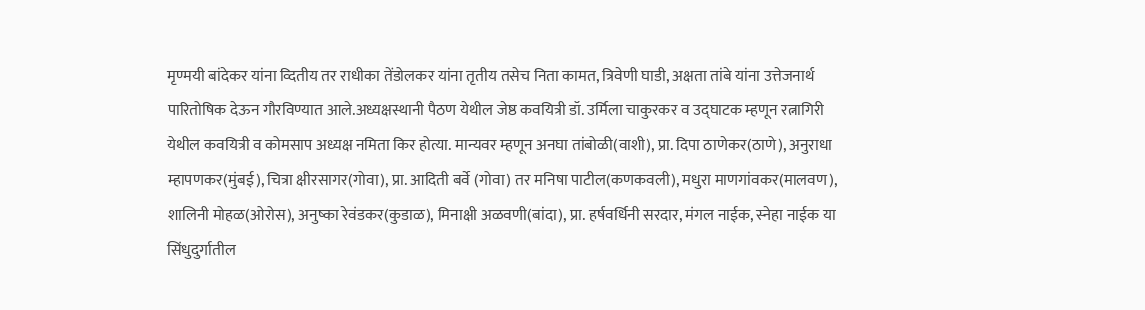मृण्मयी बांदेकर यांना व्दितीय तर राधीका तेंडोलकर यांना तृतीय तसेच निता कामत, त्रिवेणी घाडी, अक्षता तांबे यांना उत्तेजनार्थ पारितोषिक देऊन गौरविण्यात आले.अध्यक्षस्थानी पैठण येथील जेष्ठ कवयित्री डॉ. उर्मिला चाकुरकर व उद्घाटक म्हणून रत्नागिरी येथील कवयित्री व कोमसाप अध्यक्ष नमिता किर होत्या. मान्यवर म्हणून अनघा तांबोळी(वाशी), प्रा. दिपा ठाणेकर(ठाणे), अनुराधा म्हापणकर(मुंबई), चित्रा क्षीरसागर(गोवा), प्रा. आदिती बर्वे (गोवा) तर मनिषा पाटील(कणकवली), मधुरा माणगांवकर(मालवण), शालिनी मोहळ(ओरोस), अनुष्का रेवंडकर(कुडाळ), मिनाक्षी अळवणी(बांदा), प्रा. हर्षवर्धिनी सरदार, मंगल नाईक, स्नेहा नाईक या सिंधुदुर्गातील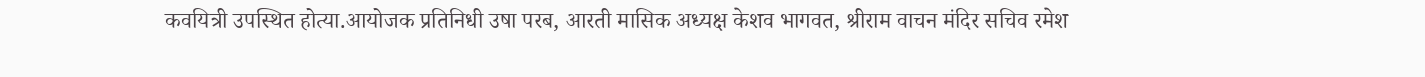कवयित्री उपस्थित होत्या.आयोजक प्रतिनिधी उषा परब, आरती मासिक अध्यक्ष केशव भागवत, श्रीराम वाचन मंदिर सचिव रमेश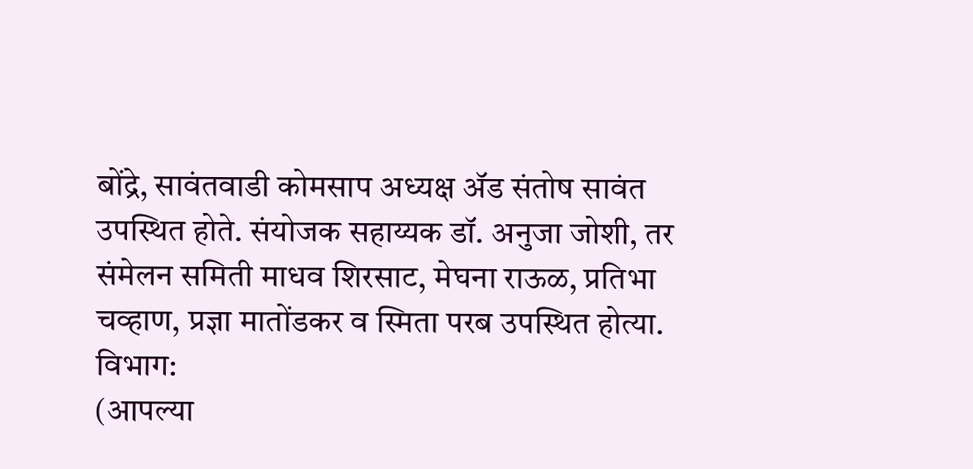बोंद्रे, सावंतवाडी कोमसाप अध्यक्ष ॲड संतोष सावंत उपस्थित होते. संयोजक सहाय्यक डॉ. अनुजा जोशी, तर संमेलन समिती माधव शिरसाट, मेघना राऊळ, प्रतिभा चव्हाण, प्रज्ञा मातोंडकर व स्मिता परब उपस्थित होत्या.
विभाग:
(आपल्या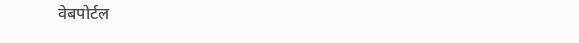वेबपोर्टल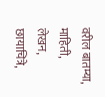वरील बातम्या, माहिती, लेखन, छायाचित्रे,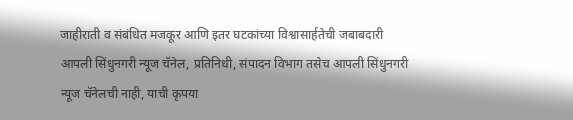जाहीराती व संबंधित मजकूर आणि इतर घटकांच्या विश्वासार्हतेची जबाबदारी आपली सिंधुनगरी न्यूज चॅनेल, प्रतिनिधी, संपादन विभाग तसेच आपली सिंधुनगरी न्यूज चॅनेलची नाही, याची कृपया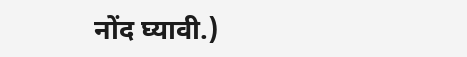नोंद घ्यावी.)